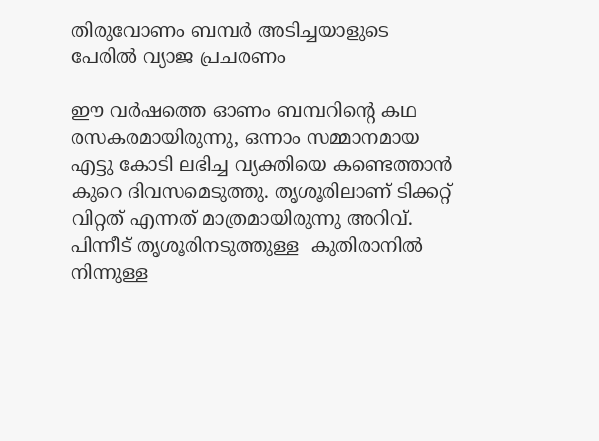തിരുവോണം ബമ്പർ അടിച്ചയാളുടെ പേരിൽ വ്യാജ പ്രചരണം

ഈ വർഷത്തെ ഓണം ബമ്പറിന്റെ കഥ രസകരമായിരുന്നു, ഒന്നാം സമ്മാനമായ  എട്ടു കോടി ലഭിച്ച വ്യക്തിയെ കണ്ടെത്താൻ കുറെ ദിവസമെടുത്തു. തൃശൂരിലാണ് ടിക്കറ്റ് വിറ്റത് എന്നത് മാത്രമായിരുന്നു അറിവ്. പിന്നീട് തൃശൂരിനടുത്തുള്ള  കുതിരാനിൽ നിന്നുള്ള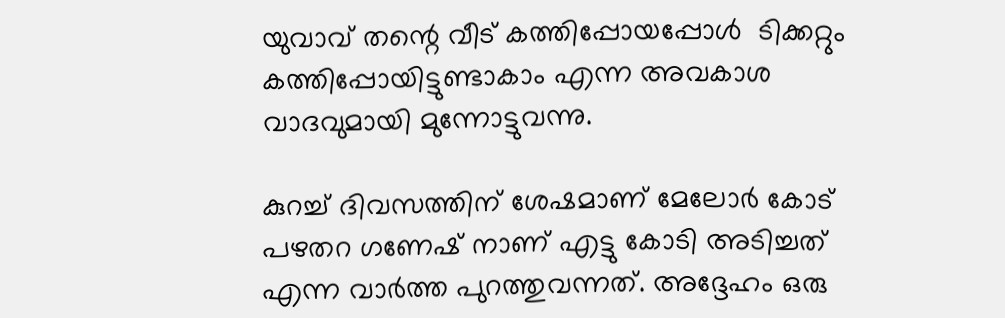യുവാവ് തന്റെ വീട് കത്തിപ്പോയപ്പോൾ  ടിക്കറ്റും കത്തിപ്പോയിട്ടുണ്ടാകാം എന്ന അവകാശ വാദവുമായി മുന്നോട്ടുവന്നു.

കുറച്ച് ദിവസത്തിന് ശേഷമാണ് മേലോർ കോട് പഴതറ ഗണേഷ് നാണ് എട്ടു കോടി അടിച്ചത് എന്ന വാർത്ത പുറത്തുവന്നത്. അദ്ദേഹം ഒരു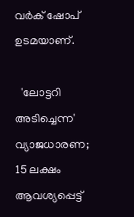വർക് ഷോപ് ഉടമയാണ്.

  'ലോട്ടറി അടിച്ചെന്ന' വ്യാജധാരണ; 15 ലക്ഷം ആവശ്യപ്പെട്ട്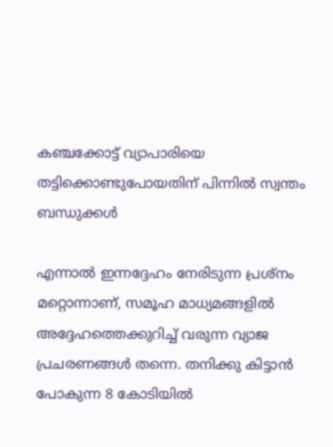കഞ്ചക്കോട്ട് വ്യാപാരിയെ തട്ടിക്കൊണ്ടുപോയതിന് പിന്നിൽ സ്വന്തം ബന്ധുക്കൾ

എന്നാൽ ഇന്നദ്ദേഹം നേരിടുന്ന പ്രശ്നം മറ്റൊന്നാണ്, സമൂഹ മാധ്യമങ്ങളിൽ അദ്ദേഹത്തെക്കുറിച്ച് വരുന്ന വ്യാജ പ്രചരണങ്ങൾ തന്നെ. തനിക്കു കിട്ടാൻ പോകുന്ന 8 കോടിയിൽ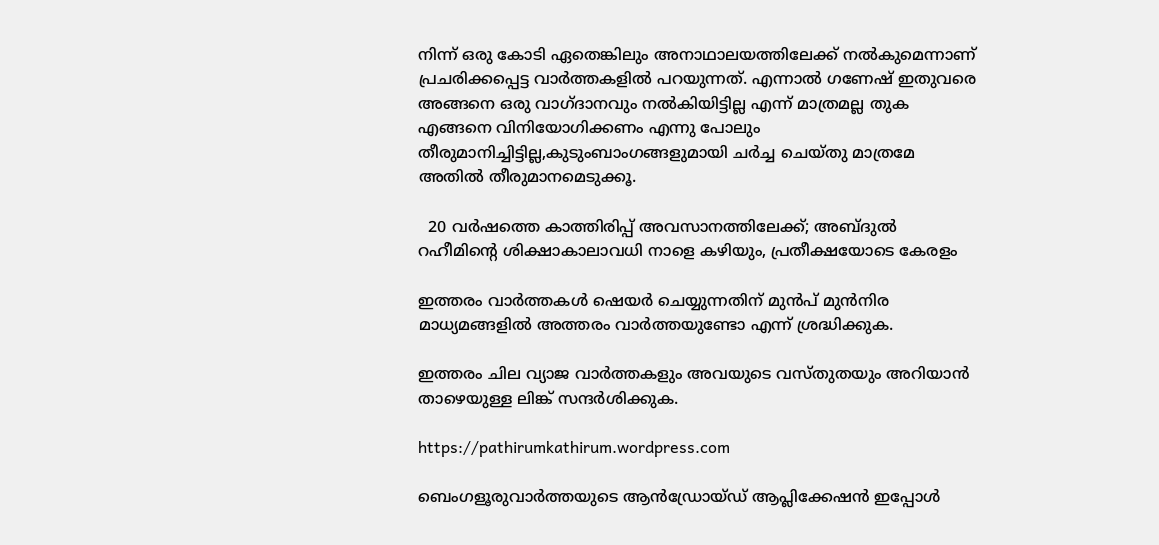നിന്ന് ഒരു കോടി ഏതെങ്കിലും അനാഥാലയത്തിലേക്ക് നൽകുമെന്നാണ്  പ്രചരിക്കപ്പെട്ട വാർത്തകളിൽ പറയുന്നത്. എന്നാൽ ഗണേഷ് ഇതുവരെ അങ്ങനെ ഒരു വാഗ്ദാനവും നൽകിയിട്ടില്ല എന്ന് മാത്രമല്ല തുക എങ്ങനെ വിനിയോഗിക്കണം എന്നു പോലും തീരുമാനിച്ചിട്ടില്ല,കുടുംബാംഗങ്ങളുമായി ചർച്ച ചെയ്തു മാത്രമേ അതിൽ തീരുമാനമെടുക്കൂ.

  20 വർഷത്തെ കാത്തിരിപ്പ് അവസാനത്തിലേക്ക്; അബ്ദുൽ റഹീമിന്റെ ശിക്ഷാകാലാവധി നാളെ കഴിയും, പ്രതീക്ഷയോടെ കേരളം

ഇത്തരം വാർത്തകൾ ഷെയർ ചെയ്യുന്നതിന് മുൻപ് മുൻനിര  മാധ്യമങ്ങളിൽ അത്തരം വാർത്തയുണ്ടോ എന്ന് ശ്രദ്ധിക്കുക.

ഇത്തരം ചില വ്യാജ വാർത്തകളും അവയുടെ വസ്തുതയും അറിയാൻ താഴെയുള്ള ലിങ്ക് സന്ദർശിക്കുക.

https://pathirumkathirum.wordpress.com

ബെംഗളൂരുവാർത്തയുടെ ആൻഡ്രോയ്ഡ് ആപ്ലിക്കേഷൻ ഇപ്പോൾ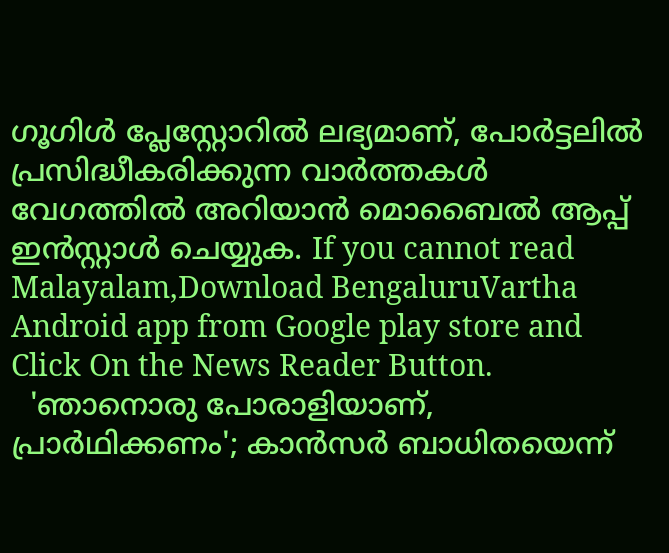ഗൂഗിൾ പ്ലേസ്റ്റോറിൽ ലഭ്യമാണ്, പോർട്ടലിൽ പ്രസിദ്ധീകരിക്കുന്ന വാർത്തകൾ വേഗത്തിൽ അറിയാൻ മൊബൈൽ ആപ്പ് ഇൻസ്റ്റാൾ ചെയ്യുക. If you cannot read Malayalam,Download BengaluruVartha Android app from Google play store and Click On the News Reader Button.
  'ഞാനൊരു പോരാളിയാണ്, പ്രാർഥിക്കണം'; കാൻസർ ബാധിതയെന്ന്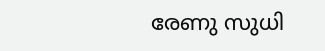രേണു സുധി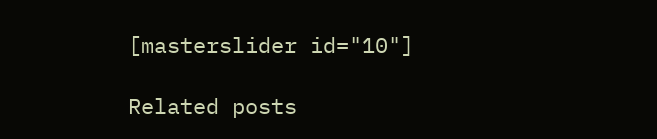[masterslider id="10"]

Related posts